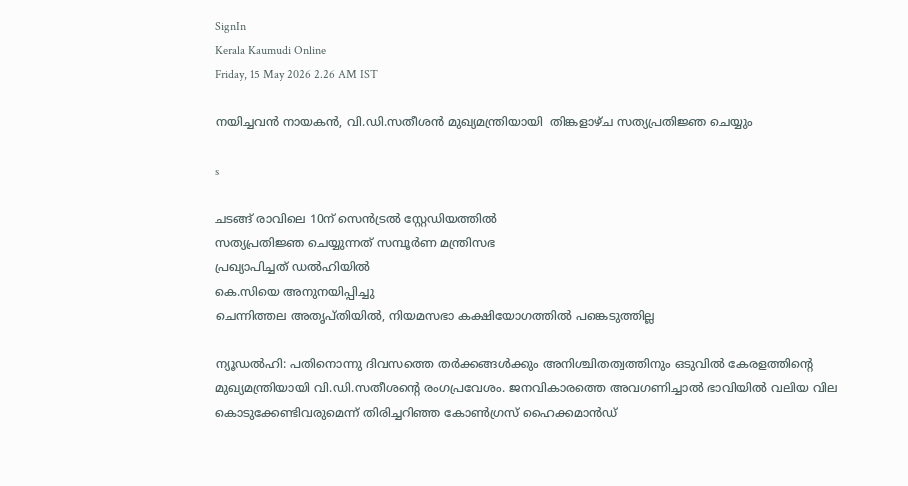SignIn
Kerala Kaumudi Online
Friday, 15 May 2026 2.26 AM IST

നയിച്ചവൻ നായകൻ, വി.ഡി.സതീശൻ മുഖ്യമന്ത്രിയായി  തിങ്കളാഴ്ച സത്യപ്രതിജ്ഞ ചെയ്യും

s

ചടങ്ങ് രാവിലെ 10ന് സെൻട്രൽ സ്റ്റേഡിയത്തിൽ
സത്യപ്രതിജ്ഞ ചെയ്യുന്നത് സമ്പൂർണ മന്ത്രിസഭ
പ്രഖ്യാപിച്ചത് ഡൽഹിയിൽ
കെ.സിയെ അനുനയിപ്പിച്ചു
ചെന്നിത്തല അതൃപ്തിയിൽ, നിയമസഭാ കക്ഷിയോഗത്തിൽ പങ്കെടുത്തില്ല

ന്യൂഡൽഹി: പതിനൊന്നു ദിവസത്തെ തർക്കങ്ങൾക്കും അനിശ്ചിതത്വത്തിനും ഒടുവിൽ കേരളത്തിന്റെ മുഖ്യമന്ത്രിയായി വി.ഡി.സതീശന്റെ രംഗപ്രവേശം. ജനവികാരത്തെ അവഗണിച്ചാൽ ഭാവിയിൽ വലിയ വില കൊടുക്കേണ്ടിവരുമെന്ന് തിരിച്ചറിഞ്ഞ കോൺഗ്രസ് ഹൈക്കമാൻഡ്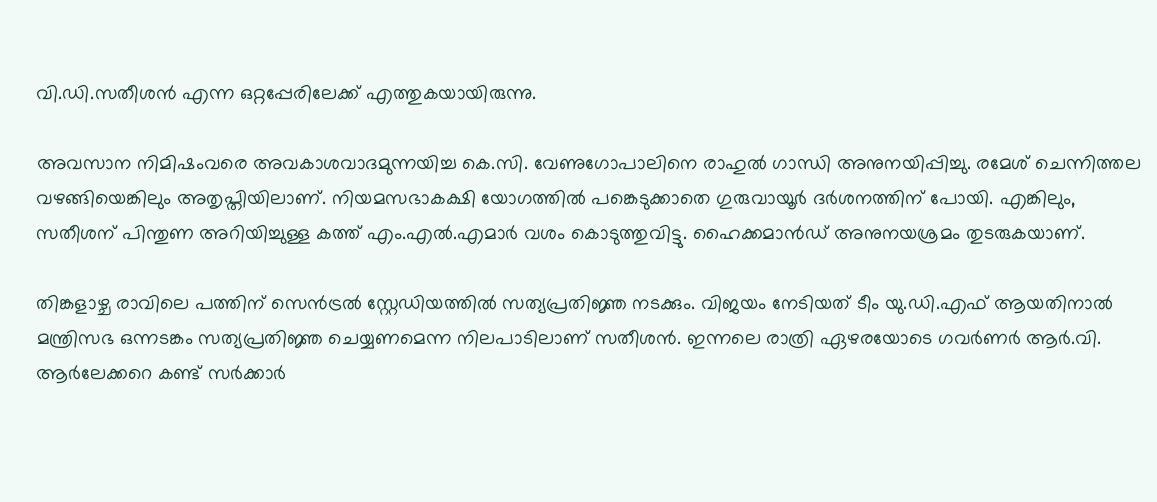വി.ഡി.സതീശൻ എന്ന ഒറ്റപ്പേരിലേക്ക് എത്തുകയായിരുന്നു.

അവസാന നിമിഷംവരെ അവകാശവാദമുന്നയിച്ച കെ.സി. വേണുഗോപാലിനെ രാഹുൽ ഗാന്ധി അനുനയിപ്പിച്ചു. രമേശ് ചെന്നിത്തല വഴങ്ങിയെങ്കിലും അതൃപ്തിയിലാണ്. നിയമസഭാകക്ഷി യോഗത്തിൽ പങ്കെടുക്കാതെ ഗുരുവായൂർ ദർശനത്തിന് പോയി. എങ്കിലും, സതീശന് പിന്തുണ അറിയിച്ചുള്ള കത്ത് എം.എൽ.എമാർ വശം കൊടുത്തുവിട്ടു. ഹൈക്കമാൻഡ് അനുനയശ്രമം തുടരുകയാണ്.

തിങ്കളാഴ്ച രാവിലെ പത്തിന് സെൻട്രൽ സ്റ്റേഡിയത്തിൽ സത്യപ്രതിജ്ഞ നടക്കും. വിജയം നേടിയത് ടീം യു.ഡി.എഫ് ആയതിനാൽ മന്ത്രിസഭ ഒന്നടങ്കം സത്യപ്രതിജ്ഞ ചെയ്യണമെന്ന നിലപാടിലാണ് സതീശൻ. ഇന്നലെ രാത്രി ഏഴരയോടെ ഗവർണർ ആർ.വി. ആർലേക്കറെ കണ്ട് സർക്കാർ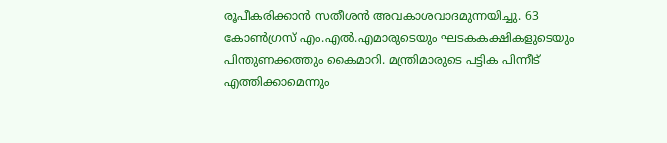രൂപീകരിക്കാൻ സതീശൻ അവകാശവാദമുന്നയിച്ചു. 63 കോൺഗ്രസ് എം.എൽ.എമാരുടെയും ഘടകകക്ഷികളുടെയും പിന്തുണക്കത്തും കൈമാറി. മന്ത്രിമാരുടെ പട്ടിക പിന്നീട് എത്തിക്കാമെന്നും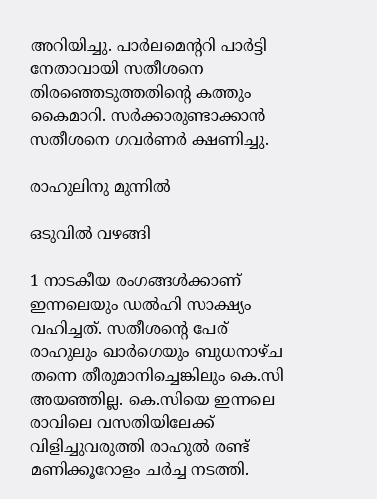അറിയിച്ചു. പാർലമെന്ററി പാർട്ടി നേതാവായി സതീശനെ തിരഞ്ഞെടുത്തതിന്റെ കത്തും കൈമാറി. സർക്കാരുണ്ടാക്കാൻ സതീശനെ ഗവർണർ ക്ഷണിച്ചു.

രാഹുലിനു മുന്നിൽ

ഒടുവിൽ വഴങ്ങി

1 നാടകീയ രംഗങ്ങൾക്കാണ് ഇന്നലെയും ഡൽഹി സാക്ഷ്യം വഹിച്ചത്. സതീശന്റെ പേര് രാഹുലും ഖാർഗെയും ബുധനാഴ്‌ച തന്നെ തീരുമാനിച്ചെങ്കിലും കെ.സി അയഞ്ഞില്ല. കെ.സിയെ ഇന്നലെ രാവിലെ വസതിയിലേക്ക് വിളിച്ചുവരുത്തി രാഹുൽ രണ്ട് മണിക്കൂറോളം ചർച്ച നടത്തി.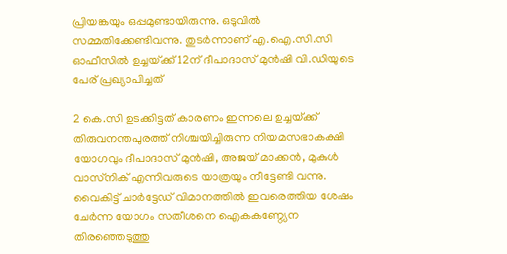പ്രിയങ്കയും ഒപ്പമുണ്ടായിരുന്നു. ഒടുവിൽ സമ്മതിക്കേണ്ടിവന്നു. തുടർന്നാണ് എ.ഐ.സി.സി ഓഫീസിൽ ഉച്ചയ്‌ക്ക് 12ന് ദീപാദാസ് മുൻഷി വി.ഡിയുടെ പേര് പ്രഖ്യാപിച്ചത്

2 കെ.സി ഉടക്കിട്ടത് കാരണം ഇന്നലെ ഉച്ചയ്‌ക്ക് തിരുവനന്തപുരത്ത് നിശ്ചയിച്ചിരുന്ന നിയമസഭാകക്ഷി യോഗവും ദീപാദാസ് മുൻഷി, അജയ് മാക്കൻ, മുകുൾ വാസ്‌നിക് എന്നിവരുടെ യാത്രയും നീട്ടേണ്ടി വന്നു. വൈകിട്ട് ചാർട്ടേഡ് വിമാനത്തിൽ ഇവരെത്തിയ ശേഷം ചേർന്ന യോഗം സതീശനെ ഐകകണ്ഠ‌്യേന തിരഞ്ഞെടുത്തു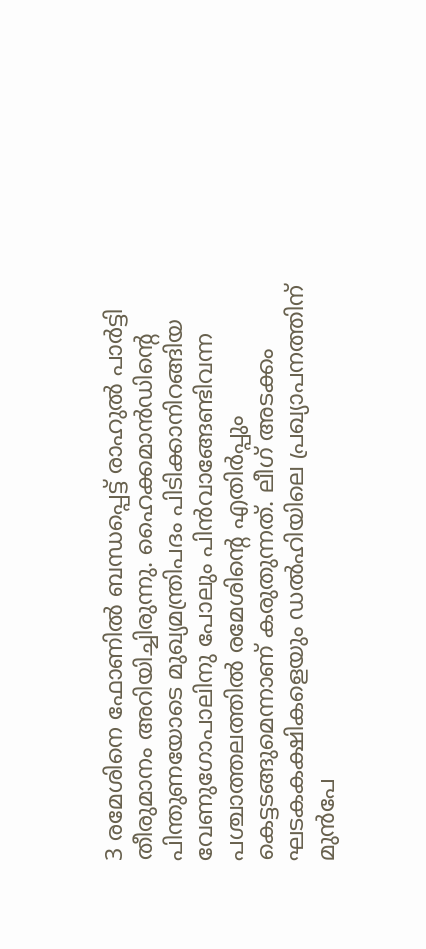3 രമേശിനെ ഫോണിൽ ബന്ധപ്പെട്ട് രാഹുൽ പാർട്ടി തീരുമാനം അറിയിച്ചിരുന്നു. ഹൈക്കമാൻഡിന്റെ പിന്തുണയോടെ മുഖ്യമന്ത്രിപദം പിടിക്കാനിറങ്ങിയ വേണുഗോപാലിനു പോലും പിൻവാങ്ങേണ്ടിവന്ന പശ്ചാത്തലത്തിൽ രമേശിന്റെ എതിർപ്പും കെട്ടടങ്ങുമെന്നാണ് കരുതുന്നത്. ലീഗ് അടക്കം ഘടകകക്ഷികളെയും ഡൽഹിയിലെ പ്രഖ്യാപനത്തിന് മുൻപേ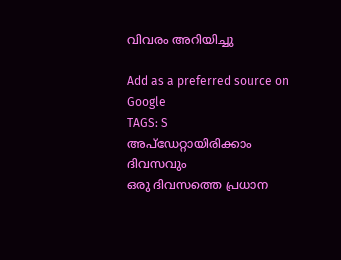വിവരം അറിയിച്ചു

Add as a preferred source on Google
TAGS: S
അപ്ഡേറ്റായിരിക്കാം ദിവസവും
ഒരു ദിവസത്തെ പ്രധാന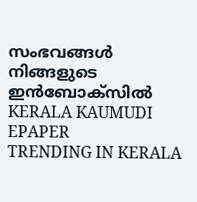സംഭവങ്ങൾ നിങ്ങളുടെ ഇൻബോക്സിൽ
KERALA KAUMUDI EPAPER
TRENDING IN KERALA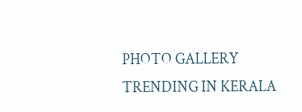PHOTO GALLERY
TRENDING IN KERALA